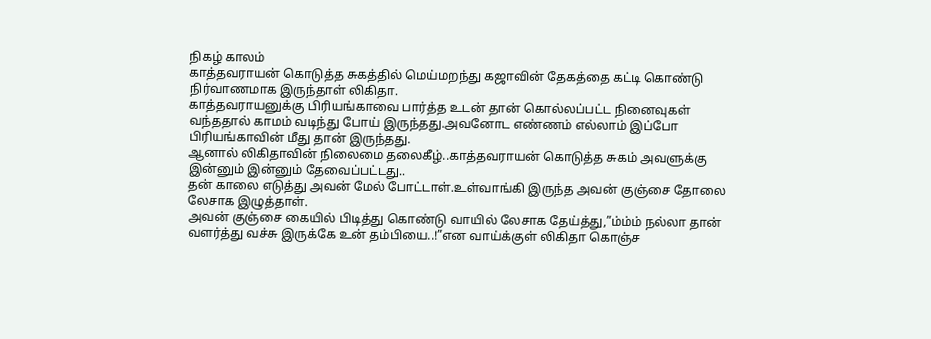நிகழ் காலம்
காத்தவராயன் கொடுத்த சுகத்தில் மெய்மறந்து கஜாவின் தேகத்தை கட்டி கொண்டு நிர்வாணமாக இருந்தாள் லிகிதா.
காத்தவராயனுக்கு பிரியங்காவை பார்த்த உடன் தான் கொல்லப்பட்ட நினைவுகள் வந்ததால் காமம் வடிந்து போய் இருந்தது.அவனோட எண்ணம் எல்லாம் இப்போ பிரியங்காவின் மீது தான் இருந்தது.
ஆனால் லிகிதாவின் நிலைமை தலைகீழ்..காத்தவராயன் கொடுத்த சுகம் அவளுக்கு இன்னும் இன்னும் தேவைப்பட்டது..
தன் காலை எடுத்து அவன் மேல் போட்டாள்.உள்வாங்கி இருந்த அவன் குஞ்சை தோலை லேசாக இழுத்தாள்.
அவன் குஞ்சை கையில் பிடித்து கொண்டு வாயில் லேசாக தேய்த்து,”ம்ம்ம் நல்லா தான் வளர்த்து வச்சு இருக்கே உன் தம்பியை..!”என வாய்க்குள் லிகிதா கொஞ்ச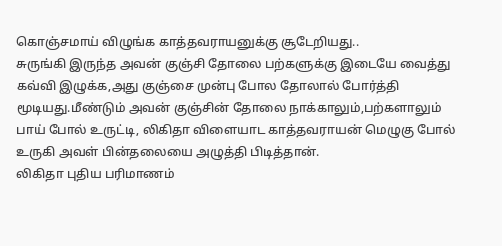கொஞ்சமாய் விழுங்க காத்தவராயனுக்கு சூடேறியது..
சுருங்கி இருந்த அவன் குஞ்சி தோலை பற்களுக்கு இடையே வைத்து கவ்வி இழுக்க,அது குஞ்சை முன்பு போல தோலால் போர்த்தி மூடியது.மீண்டும் அவன் குஞ்சின் தோலை நாக்காலும்,பற்களாலும் பாய் போல் உருட்டி, லிகிதா விளையாட காத்தவராயன் மெழுகு போல் உருகி அவள் பின்தலையை அழுத்தி பிடித்தான்.
லிகிதா புதிய பரிமாணம்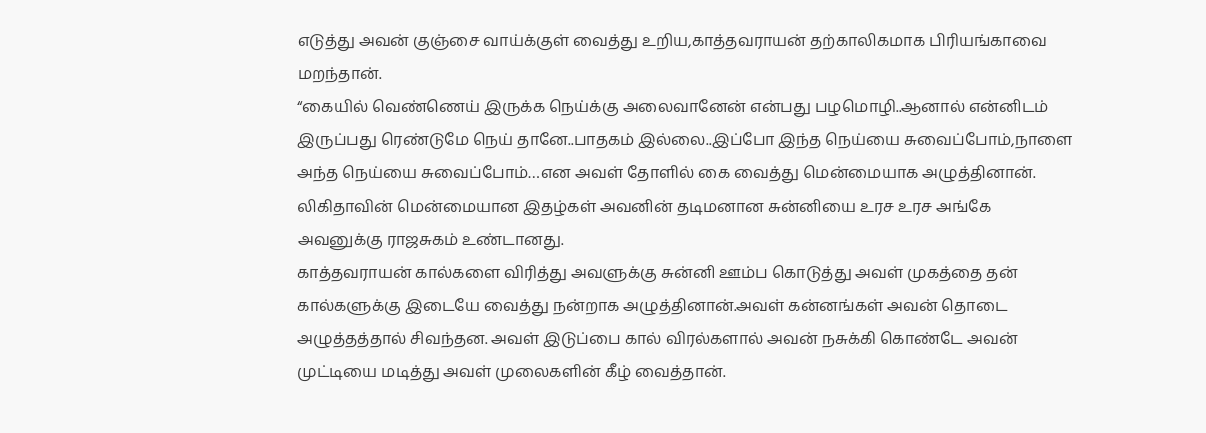எடுத்து அவன் குஞ்சை வாய்க்குள் வைத்து உறிய,காத்தவராயன் தற்காலிகமாக பிரியங்காவை மறந்தான்.
“கையில் வெண்ணெய் இருக்க நெய்க்கு அலைவானேன் என்பது பழமொழி..ஆனால் என்னிடம் இருப்பது ரெண்டுமே நெய் தானே..பாதகம் இல்லை..இப்போ இந்த நெய்யை சுவைப்போம்,நாளை அந்த நெய்யை சுவைப்போம்…என அவள் தோளில் கை வைத்து மென்மையாக அழுத்தினான்.
லிகிதாவின் மென்மையான இதழ்கள் அவனின் தடிமனான சுன்னியை உரச உரச அங்கே அவனுக்கு ராஜசுகம் உண்டானது.
காத்தவராயன் கால்களை விரித்து அவளுக்கு சுன்னி ஊம்ப கொடுத்து அவள் முகத்தை தன் கால்களுக்கு இடையே வைத்து நன்றாக அழுத்தினான்.அவள் கன்னங்கள் அவன் தொடை அழுத்தத்தால் சிவந்தன. அவள் இடுப்பை கால் விரல்களால் அவன் நசுக்கி கொண்டே அவன் முட்டியை மடித்து அவள் முலைகளின் கீழ் வைத்தான்.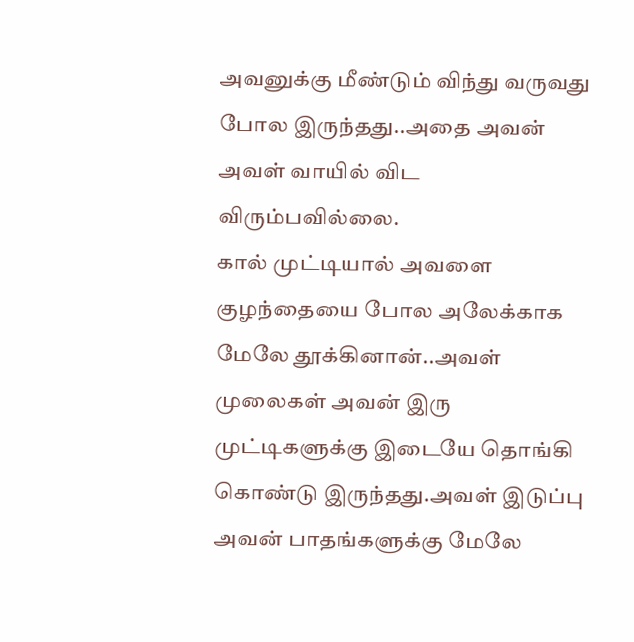அவனுக்கு மீண்டும் விந்து வருவது போல இருந்தது..அதை அவன் அவள் வாயில் விட விரும்பவில்லை.
கால் முட்டியால் அவளை குழந்தையை போல அலேக்காக மேலே தூக்கினான்..அவள் முலைகள் அவன் இரு முட்டிகளுக்கு இடையே தொங்கி கொண்டு இருந்தது.அவள் இடுப்பு அவன் பாதங்களுக்கு மேலே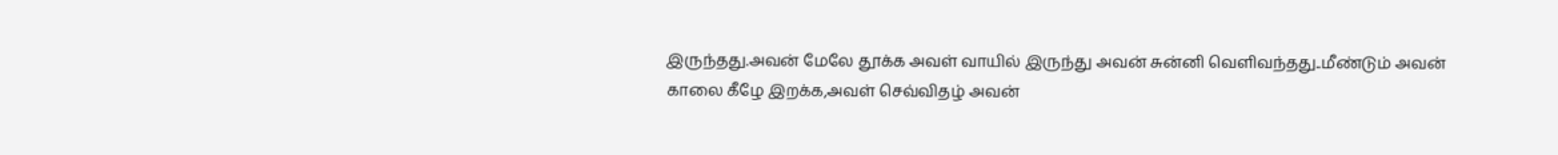இருந்தது.அவன் மேலே தூக்க அவள் வாயில் இருந்து அவன் சுன்னி வெளிவந்தது..மீண்டும் அவன் காலை கீழே இறக்க,அவள் செவ்விதழ் அவன்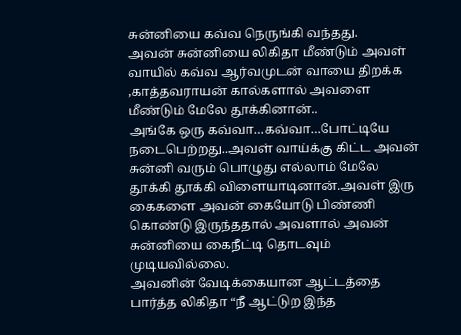சுன்னியை கவ்வ நெருங்கி வந்தது.
அவன் சுன்னியை லிகிதா மீண்டும் அவள் வாயில் கவ்வ ஆர்வமுடன் வாயை திறக்க ,காத்தவராயன் கால்களால் அவளை மீண்டும் மேலே தூக்கினான்..
அங்கே ஒரு கவ்வா…கவ்வா…போட்டியே நடைபெற்றது..அவள் வாய்க்கு கிட்ட அவன் சுன்னி வரும் பொழுது எல்லாம் மேலே தூக்கி தூக்கி விளையாடினான்.அவள் இரு கைகளை அவன் கையோடு பிண்ணி கொண்டு இருந்ததால் அவளால் அவன் சுன்னியை கைநீட்டி தொடவும் முடியவில்லை.
அவனின் வேடிக்கையான ஆட்டத்தை பார்த்த லிகிதா “நீ ஆட்டுற இந்த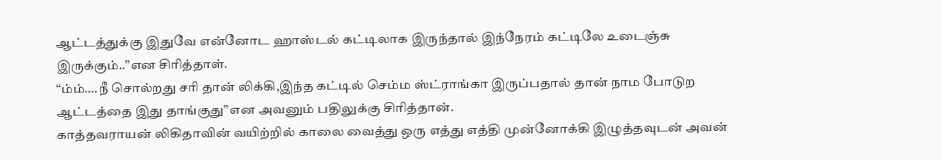ஆட்டத்துக்கு இதுவே என்னோட ஹாஸ்டல் கட்டிலாக இருந்தால் இந்நேரம் கட்டிலே உடைஞ்சு இருக்கும்..”என சிரித்தாள்.
“ம்ம்….நீ சொல்றது சரி தான் லிக்கி,இந்த கட்டில் செம்ம ஸ்ட்ராங்கா இருப்பதால் தான் நாம போடுற ஆட்டத்தை இது தாங்குது”என அவனும் பதிலுக்கு சிரித்தான்.
காத்தவராயன் லிகிதாவின் வயிற்றில் காலை வைத்து ஒரு எத்து எத்தி முன்னோக்கி இழுத்தவுடன் அவன்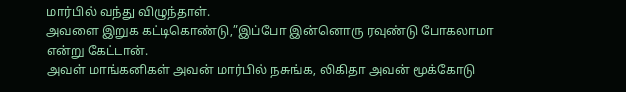மார்பில் வந்து விழுந்தாள்.
அவளை இறுக கட்டிகொண்டு,”இப்போ இன்னொரு ரவுண்டு போகலாமா என்று கேட்டான்.
அவள் மாங்கனிகள் அவன் மார்பில் நசுங்க, லிகிதா அவன் மூக்கோடு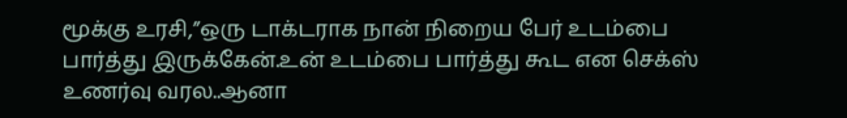மூக்கு உரசி,”ஒரு டாக்டராக நான் நிறைய பேர் உடம்பை பார்த்து இருக்கேன்.உன் உடம்பை பார்த்து கூட என செக்ஸ் உணர்வு வரல..ஆனா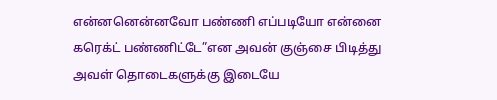என்னனென்னவோ பண்ணி எப்படியோ என்னை கரெக்ட் பண்ணிட்டே”என அவன் குஞ்சை பிடித்து அவள் தொடைகளுக்கு இடையே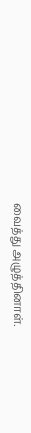வைத்து அழுத்தினாள்.